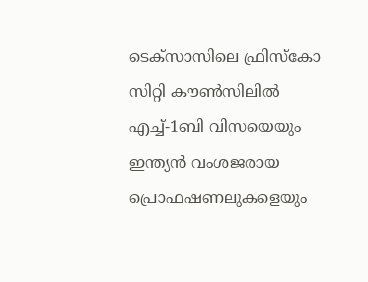ടെക്സാസിലെ ഫ്രിസ്കോ സിറ്റി കൗൺസിലിൽ എച്ച്-1ബി വിസയെയും ഇന്ത്യൻ വംശജരായ പ്രൊഫഷണലുകളെയും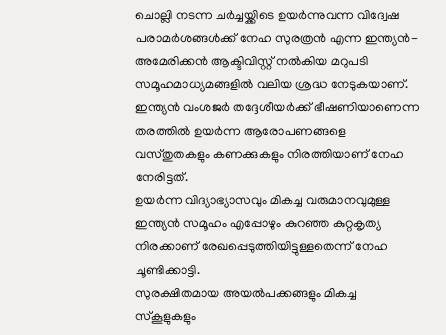ചൊല്ലി നടന്ന ചർച്ചയ്ക്കിടെ ഉയർന്നുവന്ന വിദ്വേഷ പരാമർശങ്ങൾക്ക് നേഹ സുരത്രൻ എന്ന ഇന്ത്യൻ-അമേരിക്കൻ ആക്ടിവിസ്റ്റ് നൽകിയ മറുപടി സമൂഹമാധ്യമങ്ങളിൽ വലിയ ശ്രദ്ധ നേടുകയാണ്.
ഇന്ത്യൻ വംശജർ തദ്ദേശീയർക്ക് ഭീഷണിയാണെന്ന തരത്തിൽ ഉയർന്ന ആരോപണങ്ങളെ വസ്തുതകളും കണക്കുകളും നിരത്തിയാണ് നേഹ നേരിട്ടത്.
ഉയർന്ന വിദ്യാഭ്യാസവും മികച്ച വരുമാനവുമുള്ള ഇന്ത്യൻ സമൂഹം എപ്പോഴും കുറഞ്ഞ കുറ്റകൃത്യ നിരക്കാണ് രേഖപ്പെടുത്തിയിട്ടുള്ളതെന്ന് നേഹ ചൂണ്ടിക്കാട്ടി.
സുരക്ഷിതമായ അയൽപക്കങ്ങളും മികച്ച സ്കൂളുകളും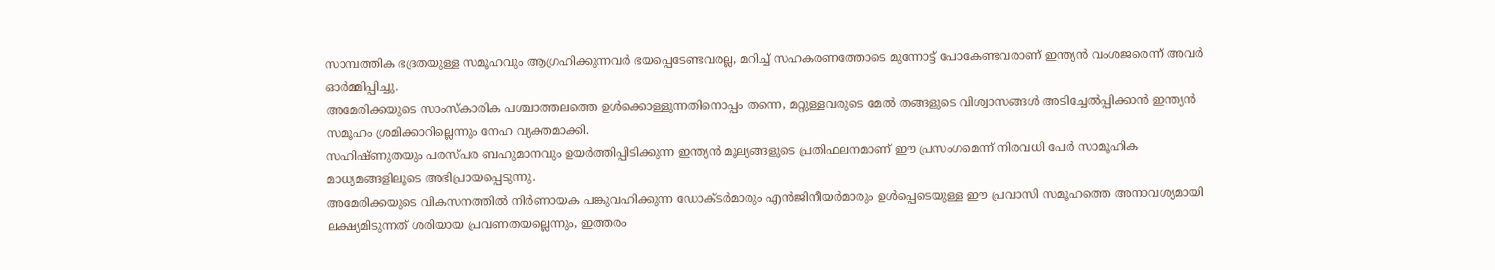സാമ്പത്തിക ഭദ്രതയുള്ള സമൂഹവും ആഗ്രഹിക്കുന്നവർ ഭയപ്പെടേണ്ടവരല്ല, മറിച്ച് സഹകരണത്തോടെ മുന്നോട്ട് പോകേണ്ടവരാണ് ഇന്ത്യൻ വംശജരെന്ന് അവർ ഓർമ്മിപ്പിച്ചു.
അമേരിക്കയുടെ സാംസ്കാരിക പശ്ചാത്തലത്തെ ഉൾക്കൊള്ളുന്നതിനൊപ്പം തന്നെ, മറ്റുള്ളവരുടെ മേൽ തങ്ങളുടെ വിശ്വാസങ്ങൾ അടിച്ചേൽപ്പിക്കാൻ ഇന്ത്യൻ സമൂഹം ശ്രമിക്കാറില്ലെന്നും നേഹ വ്യക്തമാക്കി.
സഹിഷ്ണുതയും പരസ്പര ബഹുമാനവും ഉയർത്തിപ്പിടിക്കുന്ന ഇന്ത്യൻ മൂല്യങ്ങളുടെ പ്രതിഫലനമാണ് ഈ പ്രസംഗമെന്ന് നിരവധി പേർ സാമൂഹിക മാധ്യമങ്ങളിലൂടെ അഭിപ്രായപ്പെടുന്നു.
അമേരിക്കയുടെ വികസനത്തിൽ നിർണായക പങ്കുവഹിക്കുന്ന ഡോക്ടർമാരും എൻജിനീയർമാരും ഉൾപ്പെടെയുള്ള ഈ പ്രവാസി സമൂഹത്തെ അനാവശ്യമായി ലക്ഷ്യമിടുന്നത് ശരിയായ പ്രവണതയല്ലെന്നും, ഇത്തരം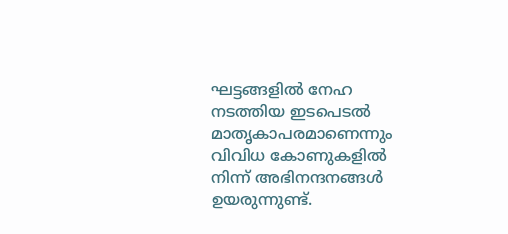ഘട്ടങ്ങളിൽ നേഹ നടത്തിയ ഇടപെടൽ മാതൃകാപരമാണെന്നും വിവിധ കോണുകളിൽ നിന്ന് അഭിനന്ദനങ്ങൾ ഉയരുന്നുണ്ട്.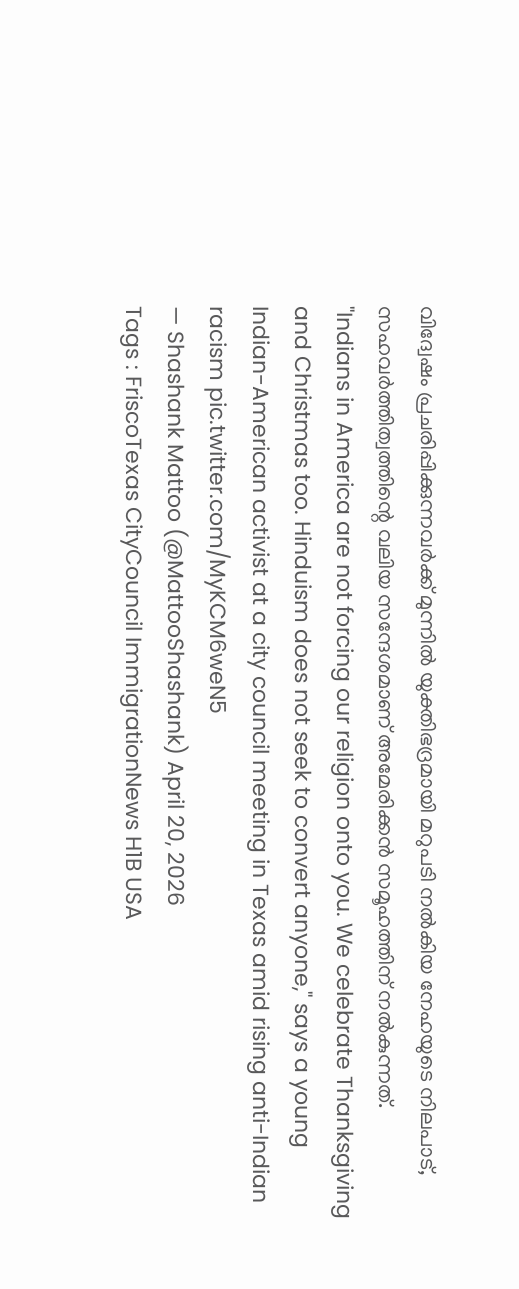വിദ്വേഷം പ്രചരിപ്പിക്കുന്നവർക്ക് മുന്നിൽ യുക്തിഭദ്രമായി മറുപടി നൽകിയ നേഹയുടെ നിലപാട്, സഹവർത്തിത്വത്തിന്റെ വലിയ സന്ദേശമാണ് അമേരിക്കൻ സമൂഹത്തിന് നൽകുന്നത്.
"Indians in America are not forcing our religion onto you. We celebrate Thanksgiving and Christmas too. Hinduism does not seek to convert anyone," says a young Indian-American activist at a city council meeting in Texas amid rising anti-Indian racism pic.twitter.com/MyKCM6weN5
— Shashank Mattoo (@MattooShashank) April 20, 2026
Tags : FriscoTexas CityCouncil ImmigrationNews H1B USA